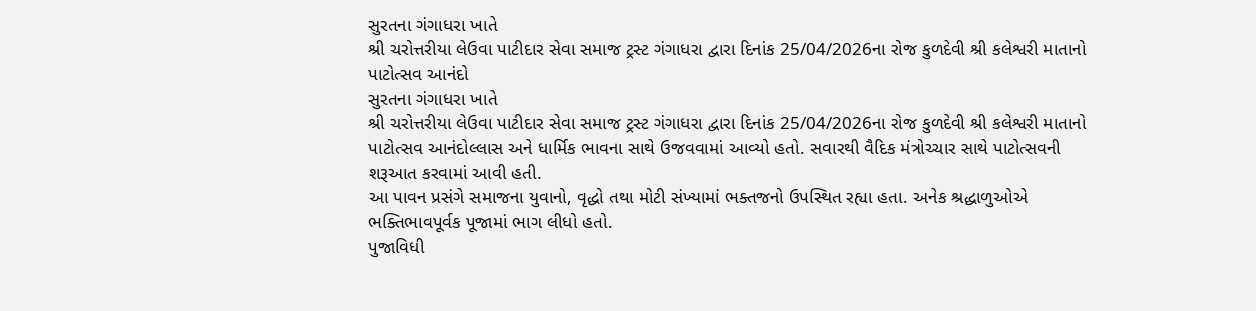સુરતના ગંગાધરા ખાતે
શ્રી ચરોત્તરીયા લેઉવા પાટીદાર સેવા સમાજ ટ્રસ્ટ ગંગાધરા દ્વારા દિનાંક 25/04/2026ના રોજ કુળદેવી શ્રી કલેશ્વરી માતાનો પાટોત્સવ આનંદો
સુરતના ગંગાધરા ખાતે
શ્રી ચરોત્તરીયા લેઉવા પાટીદાર સેવા સમાજ ટ્રસ્ટ ગંગાધરા દ્વારા દિનાંક 25/04/2026ના રોજ કુળદેવી શ્રી કલેશ્વરી માતાનો પાટોત્સવ આનંદોલ્લાસ અને ધાર્મિક ભાવના સાથે ઉજવવામાં આવ્યો હતો. સવારથી વૈદિક મંત્રોચ્ચાર સાથે પાટોત્સવની શરૂઆત કરવામાં આવી હતી.
આ પાવન પ્રસંગે સમાજના યુવાનો, વૃદ્ધો તથા મોટી સંખ્યામાં ભક્તજનો ઉપસ્થિત રહ્યા હતા. અનેક શ્રદ્ધાળુઓએ ભક્તિભાવપૂર્વક પૂજામાં ભાગ લીધો હતો.
પુજાવિધી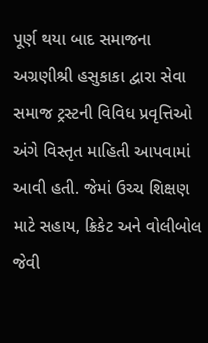પૂર્ણ થયા બાદ સમાજના અગ્રણીશ્રી હસુકાકા દ્વારા સેવા સમાજ ટ્રસ્ટની વિવિધ પ્રવૃત્તિઓ અંગે વિસ્તૃત માહિતી આપવામાં આવી હતી. જેમાં ઉચ્ચ શિક્ષણ માટે સહાય, ક્રિકેટ અને વોલીબોલ જેવી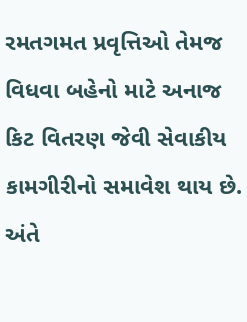રમતગમત પ્રવૃત્તિઓ તેમજ વિધવા બહેનો માટે અનાજ કિટ વિતરણ જેવી સેવાકીય કામગીરીનો સમાવેશ થાય છે.
અંતે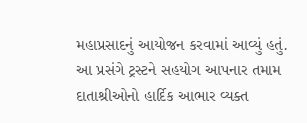મહાપ્રસાદનું આયોજન કરવામાં આવ્યું હતું. આ પ્રસંગે ટ્રસ્ટને સહયોગ આપનાર તમામ દાતાશ્રીઓનો હાર્દિક આભાર વ્યક્ત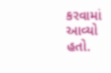કરવામાં આવ્યો હતો.